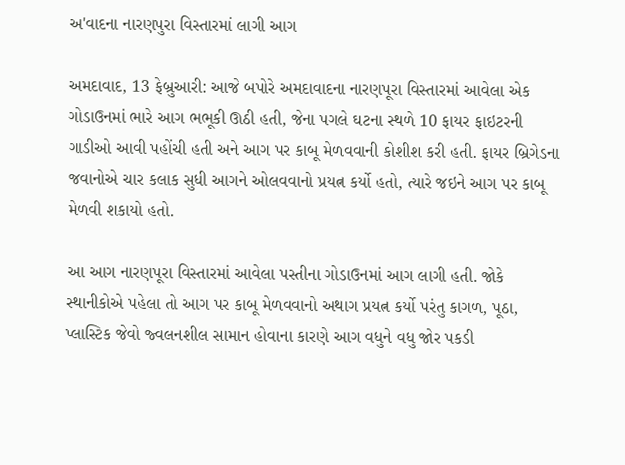અ'વાદના નારણપુરા વિસ્તારમાં લાગી આગ

અમદાવાદ, 13 ફેબ્રુઆરી: આજે બપોરે અમદાવાદના નારણપૂરા વિસ્તારમાં આવેલા એક ગોડાઉનમાં ભારે આગ ભભૂકી ઊઠી હતી, જેના પગલે ઘટના સ્થળે 10 ફાયર ફાઇટરની ગાડીઓ આવી પહોંચી હતી અને આગ પર કાબૂ મેળવવાની કોશીશ કરી હતી. ફાયર બ્રિગેડના જવાનોએ ચાર કલાક સુધી આગને ઓલવવાનો પ્રયત્ન કર્યો હતો, ત્યારે જઇને આગ પર કાબૂ મેળવી શકાયો હતો.

આ આગ નારણપૂરા વિસ્તારમાં આવેલા પસ્તીના ગોડાઉનમાં આગ લાગી હતી. જોકે સ્થાનીકોએ પહેલા તો આગ પર કાબૂ મેળવવાનો અથાગ પ્રયત્ન કર્યો પરંતુ કાગળ, પૂઠા, પ્લાસ્ટિક જેવો જ્વલનશીલ સામાન હોવાના કારણે આગ વધુને વધુ જોર પકડી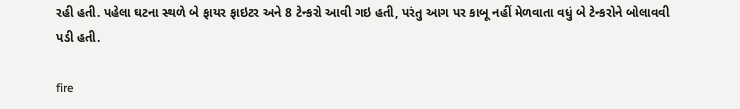રહી હતી. પહેલા ઘટના સ્થળે બે ફાયર ફાઇટર અને 8 ટેન્કરો આવી ગઇ હતી, પરંતુ આગ પર કાબૂ નહીં મેળવાતા વધું બે ટેન્કરોને બોલાવવી પડી હતી.

fire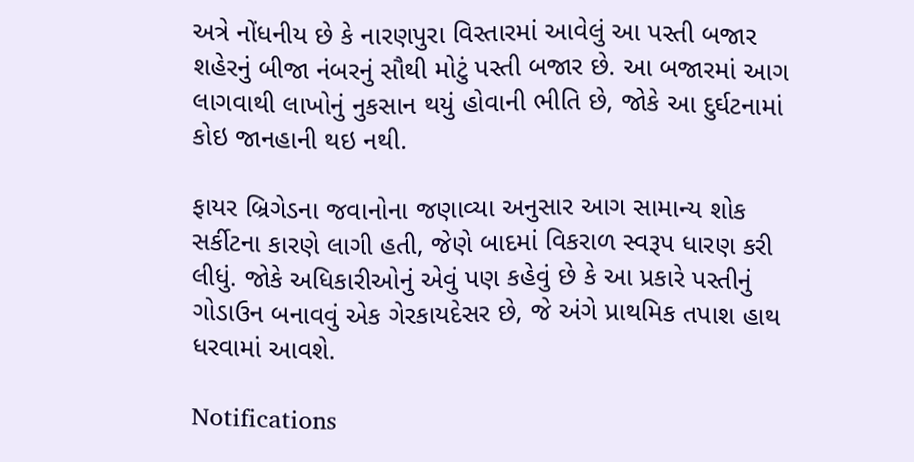અત્રે નોંધનીય છે કે નારણપુરા વિસ્તારમાં આવેલું આ પસ્તી બજાર શહેરનું બીજા નંબરનું સૌથી મોટું પસ્તી બજાર છે. આ બજારમાં આગ લાગવાથી લાખોનું નુકસાન થયું હોવાની ભીતિ છે, જોકે આ દુર્ઘટનામાં કોઇ જાનહાની થઇ નથી.

ફાયર બ્રિગેડના જવાનોના જણાવ્યા અનુસાર આગ સામાન્ય શોક સર્કીટના કારણે લાગી હતી, જેણે બાદમાં વિકરાળ સ્વરૂપ ધારણ કરી લીધું. જોકે અધિકારીઓનું એવું પણ કહેવું છે કે આ પ્રકારે પસ્તીનું ગોડાઉન બનાવવું એક ગેરકાયદેસર છે, જે અંગે પ્રાથમિક તપાશ હાથ ધરવામાં આવશે.

Notifications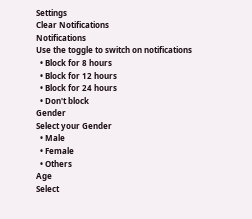Settings
Clear Notifications
Notifications
Use the toggle to switch on notifications
  • Block for 8 hours
  • Block for 12 hours
  • Block for 24 hours
  • Don't block
Gender
Select your Gender
  • Male
  • Female
  • Others
Age
Select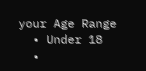your Age Range
  • Under 18
  •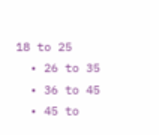18 to 25
  • 26 to 35
  • 36 to 45
  • 45 to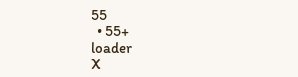55
  • 55+
loader
X